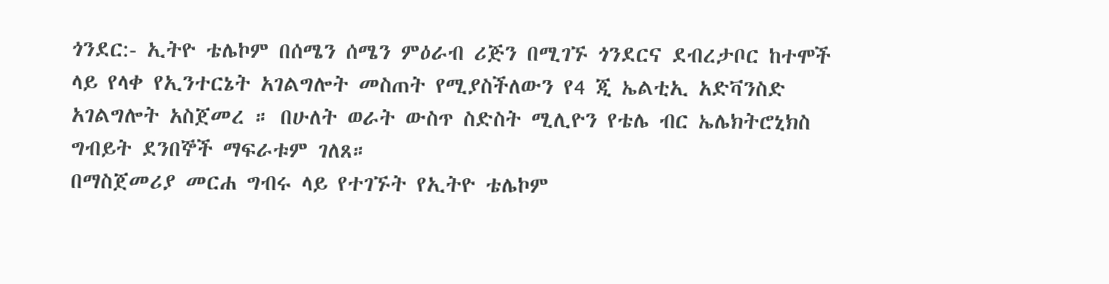ጎንደር:- ኢትዮ ቴሌኮም በሰሜን ሰሜን ምዕራብ ሪጅን በሚገኙ ጎንደርና ደብረታቦር ከተሞች ላይ የላቀ የኢንተርኔት አገልግሎት መስጠት የሚያስችለውን የ4 ጂ ኤልቲኢ አድቫንስድ አገልግሎት አስጀመረ ። በሁለት ወራት ውስጥ ስድስት ሚሊዮን የቴሌ ብር ኤሌክትሮኒክስ ግብይት ደንበኞች ማፍራቱም ገለጸ።
በማስጀመሪያ መርሐ ግብሩ ላይ የተገኙት የኢትዮ ቴሌኮም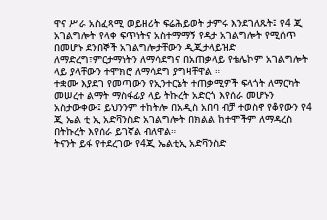ዋና ሥራ አስፈጻሚ ወይዘሪት ፍሬሕይወት ታምሩ እንደገለጹት፤ የ4 ጂ አገልግሎት የላቀ ፍጥነትና አስተማማኝ የዳታ አገልግሎት የሚሰጥ በመሆኑ ደንበኞች አገልግሎታቸውን ዲጂታላይዝድ ለማድረግ፣ምርታማነትን ለማሳደግና በአጠቃላይ የቴሌኮም አገልግሎት ላይ ያላቸውን ተሞክሮ ለማሳደግ ያግዛቸዋል ።
ተቋሙ እያደገ የመጣውን የኢንተርኔት ተጠቃሚዎች ፍላጎት ለማርካት መሠረተ ልማት ማስፋፊያ ላይ ትኩረት አድርጎ እየሰራ መሆኑን አስታውቀው፤ ይህንንም ተከትሎ በአዲስ አበባ ብቻ ተወስኖ የቆየውን የ4 ጂ ኤል ቲ ኢ አድቫንስድ አገልግሎት በክልል ከተሞችም ለማዳረስ በትኩረት እየሰራ ይገኛል ብለዋል።
ትናንት ይፋ የተደረገው የ4ጂ ኤልቲኢ አድቫንስድ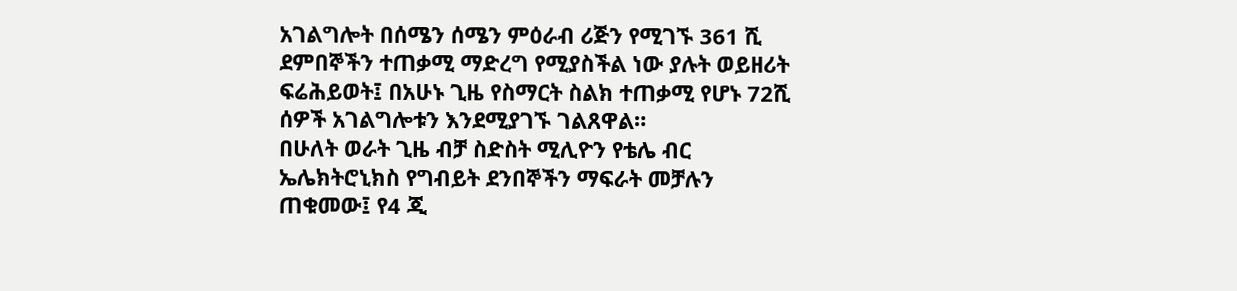አገልግሎት በሰሜን ሰሜን ምዕራብ ሪጅን የሚገኙ 361 ሺ ደምበኞችን ተጠቃሚ ማድረግ የሚያስችል ነው ያሉት ወይዘሪት ፍሬሕይወት፤ በአሁኑ ጊዜ የስማርት ስልክ ተጠቃሚ የሆኑ 72ሺ ሰዎች አገልግሎቱን እንደሚያገኙ ገልጸዋል።
በሁለት ወራት ጊዜ ብቻ ስድስት ሚሊዮን የቴሌ ብር ኤሌክትሮኒክስ የግብይት ደንበኞችን ማፍራት መቻሉን ጠቁመው፤ የ4 ጂ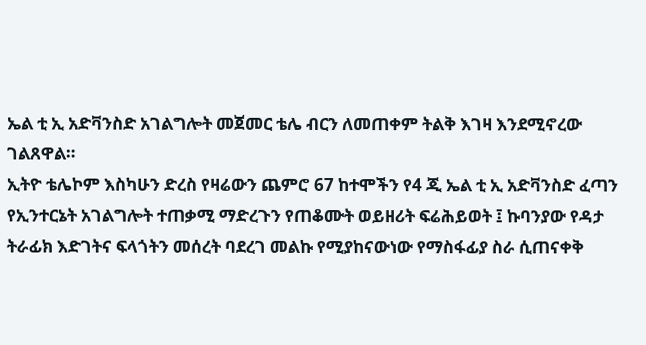ኤል ቲ ኢ አድቫንስድ አገልግሎት መጀመር ቴሌ ብርን ለመጠቀም ትልቅ እገዛ እንደሚኖረው ገልጸዋል።
ኢትዮ ቴሌኮም እስካሁን ድረስ የዛሬውን ጨምሮ 67 ከተሞችን የ4 ጂ ኤል ቲ ኢ አድቫንስድ ፈጣን የኢንተርኔት አገልግሎት ተጠቃሚ ማድረጉን የጠቆሙት ወይዘሪት ፍሬሕይወት ፤ ኩባንያው የዳታ ትራፊክ እድገትና ፍላጎትን መሰረት ባደረገ መልኩ የሚያከናውነው የማስፋፊያ ስራ ሲጠናቀቅ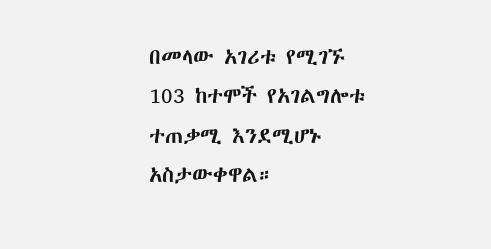በመላው አገሪቱ የሚገኙ 103 ከተሞች የአገልግሎቱ ተጠቃሚ እንደሚሆኑ አስታውቀዋል።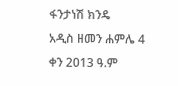ፋንታነሽ ክንዴ
አዲስ ዘመን ሐምሌ 4 ቀን 2013 ዓ.ም